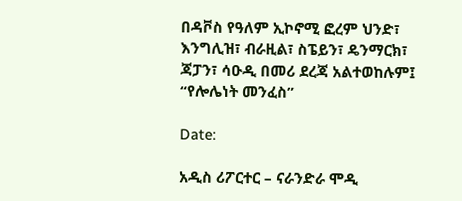በዳቮስ የዓለም ኢኮኖሚ ፎረም ህንድ፣ እንግሊዝ፣ ብራዚል፣ ስፔይን፣ ዴንማርክ፣ ጃፓን፣ ሳዑዲ በመሪ ደረጃ አልተወከሉም፤ “የሎሌነት መንፈስ”

Date:

አዲስ ሪፖርተር – ናራንድራ ሞዲ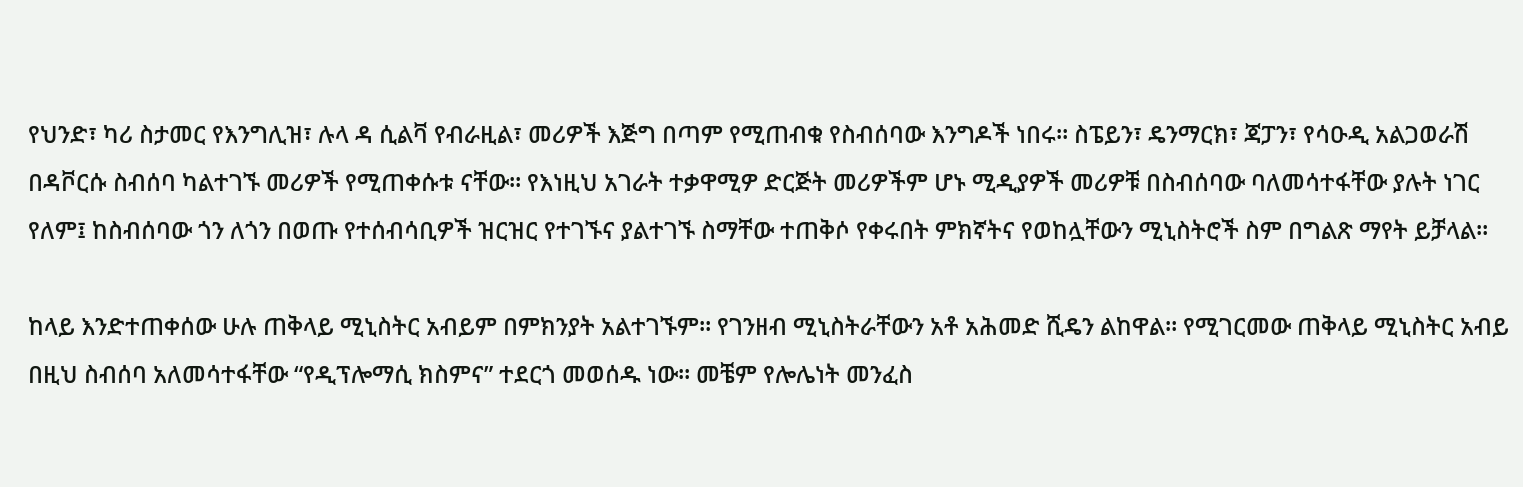የህንድ፣ ካሪ ስታመር የእንግሊዝ፣ ሉላ ዳ ሲልቫ የብራዚል፣ መሪዎች እጅግ በጣም የሚጠብቁ የስብሰባው እንግዶች ነበሩ። ስፔይን፣ ዴንማርክ፣ ጃፓን፣ የሳዑዲ አልጋወራሽ በዳቮርሱ ስብሰባ ካልተገኙ መሪዎች የሚጠቀሱቱ ናቸው። የእነዚህ አገራት ተቃዋሚዎ ድርጅት መሪዎችም ሆኑ ሚዲያዎች መሪዎቹ በስብሰባው ባለመሳተፋቸው ያሉት ነገር የለም፤ ከስብሰባው ጎን ለጎን በወጡ የተሰብሳቢዎች ዝርዝር የተገኙና ያልተገኙ ስማቸው ተጠቅሶ የቀሩበት ምክኛትና የወከሏቸውን ሚኒስትሮች ስም በግልጽ ማየት ይቻላል።

ከላይ እንድተጠቀሰው ሁሉ ጠቅላይ ሚኒስትር አብይም በምክንያት አልተገኙም። የገንዘብ ሚኒስትራቸውን አቶ አሕመድ ሺዴን ልከዋል። የሚገርመው ጠቅላይ ሚኒስትር አብይ በዚህ ስብሰባ አለመሳተፋቸው “የዲፕሎማሲ ክስምና” ተደርጎ መወሰዱ ነው። መቼም የሎሌነት መንፈስ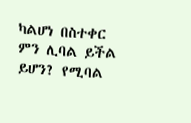ካልሆነ በስተቀር ምን ሊባል ይችል ይሆን? የሚባል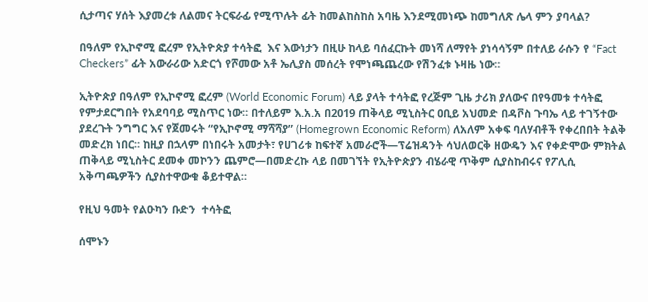ሲታጣና ሃሰት እያመረቱ ለልመና ትርፍራፊ የሚጥሉት ፊት ከመልከስከስ አባዜ እንደሚመነጭ ከመግለጽ ሌላ ምን ያባላል?

በዓለም የኢኮኖሚ ፎረም የኢትዮጵያ ተሳትፎ  እና እውነታን በዚሁ ከላይ ባሰፈርኩት መነሻ ለማየት ያነሳሳኝም በተለይ ራሱን የ “Fact Checkers” ፊት አውራሪው አድርጎ የሾመው አቶ ኤሊያስ መሰረት የሞነጫጨረው የሽንፈቱ ኑዛዜ ነው።

ኢትዮጵያ በዓለም የኢኮኖሚ ፎረም (World Economic Forum) ላይ ያላት ተሳትፎ የረጅም ጊዜ ታሪክ ያለውና በየዓመቱ ተሳትፎ የምታደርግበት የአደባባይ ሚስጥር ነው። በተለይም እ.አ.አ በ2019 ጠቅላይ ሚኒስትር ዐቢይ አህመድ በዳቮስ ጉባኤ ላይ ተገኝተው ያደረጉት ንግግር እና የጀመሩት “የኢኮኖሚ ማሻሻያ” (Homegrown Economic Reform) ለአለም አቀፍ ባለሃብቶች የቀረበበት ትልቅ መድረክ ነበር። ከዚያ በኋላም በነበሩት አመታት፣ የሀገሪቱ ከፍተኛ አመራሮች—ፕሬዝዳንት ሳህለወርቅ ዘውዴን እና የቀድሞው ምክትል ጠቅላይ ሚኒስትር ደመቀ መኮንን ጨምሮ—በመድረኩ ላይ በመገኘት የኢትዮጵያን ብሄራዊ ጥቅም ሲያስከብሩና የፖሊሲ አቅጣጫዎችን ሲያስተዋውቁ ቆይተዋል።

የዚህ ዓመት የልዑካን ቡድን  ተሳትፎ

ሰሞኑን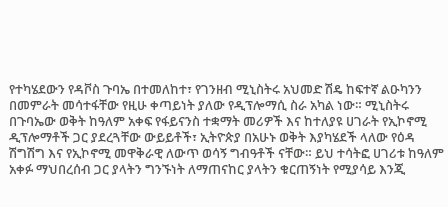የተካሄደውን የዳቮስ ጉባኤ በተመለከተ፣ የገንዘብ ሚኒስትሩ አህመድ ሽዴ ከፍተኛ ልዑካንን በመምራት መሳተፋቸው የዚሁ ቀጣይነት ያለው የዲፕሎማሲ ስራ አካል ነው። ሚኒስትሩ በጉባኤው ወቅት ከዓለም አቀፍ የፋይናንስ ተቋማት መሪዎች እና ከተለያዩ ሀገራት የኢኮኖሚ ዲፕሎማቶች ጋር ያደረጓቸው ውይይቶች፣ ኢትዮጵያ በአሁኑ ወቅት እያካሄደች ላለው የዕዳ ሽግሽግ እና የኢኮኖሚ መዋቅራዊ ለውጥ ወሳኝ ግብዓቶች ናቸው። ይህ ተሳትፎ ሀገሪቱ ከዓለም አቀፉ ማህበረሰብ ጋር ያላትን ግንኙነት ለማጠናከር ያላትን ቁርጠኝነት የሚያሳይ እንጂ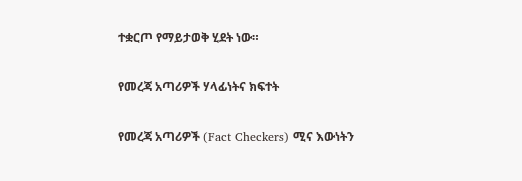ተቋርጦ የማይታወቅ ሂደት ነው።

የመረጃ አጣሪዎች ሃላፊነትና ክፍተት

የመረጃ አጣሪዎች (Fact Checkers) ሚና እውነትን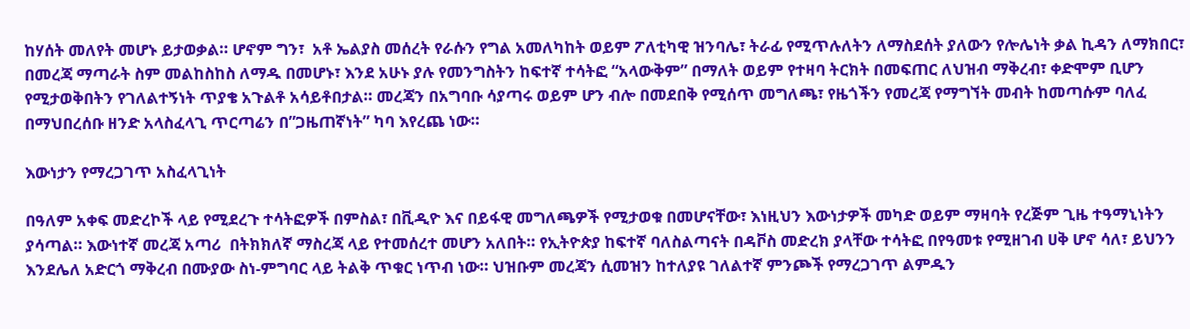ከሃሰት መለየት መሆኑ ይታወቃል። ሆኖም ግን፣  አቶ ኤልያስ መሰረት የራሱን የግል አመለካከት ወይም ፖለቲካዊ ዝንባሌ፣ ትራፊ የሚጥሉለትን ለማስደሰት ያለውን የሎሌነት ቃል ኪዳን ለማክበር፣ በመረጃ ማጣራት ስም መልከስከስ ለማዱ በመሆኑ፣ እንደ አሁኑ ያሉ የመንግስትን ከፍተኛ ተሳትፎ “አላውቅም” በማለት ወይም የተዛባ ትርክት በመፍጠር ለህዝብ ማቅረብ፣ ቀድሞም ቢሆን የሚታወቅበትን የገለልተኝነት ጥያቄ አጉልቶ አሳይቶበታል። መረጃን በአግባቡ ሳያጣሩ ወይም ሆን ብሎ በመደበቅ የሚሰጥ መግለጫ፣ የዜጎችን የመረጃ የማግኘት መብት ከመጣሱም ባለፈ በማህበረሰቡ ዘንድ አላስፈላጊ ጥርጣሬን በ”ጋዜጠኛነት” ካባ እየረጨ ነው።

እውነታን የማረጋገጥ አስፈላጊነት

በዓለም አቀፍ መድረኮች ላይ የሚደረጉ ተሳትፎዎች በምስል፣ በቪዲዮ እና በይፋዊ መግለጫዎች የሚታወቁ በመሆናቸው፣ እነዚህን እውነታዎች መካድ ወይም ማዛባት የረጅም ጊዜ ተዓማኒነትን ያሳጣል። እውነተኛ መረጃ አጣሪ  በትክክለኛ ማስረጃ ላይ የተመሰረተ መሆን አለበት። የኢትዮጵያ ከፍተኛ ባለስልጣናት በዳቮስ መድረክ ያላቸው ተሳትፎ በየዓመቱ የሚዘገብ ሀቅ ሆኖ ሳለ፣ ይህንን እንደሌለ አድርጎ ማቅረብ በሙያው ስነ-ምግባር ላይ ትልቅ ጥቁር ነጥብ ነው። ህዝቡም መረጃን ሲመዝን ከተለያዩ ገለልተኛ ምንጮች የማረጋገጥ ልምዱን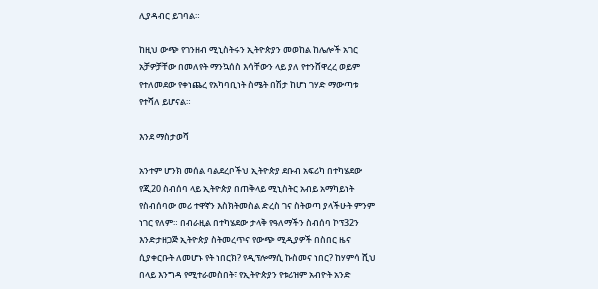ሊያዳብር ይገባል።

ከዚህ ውጭ የገንዘብ ሚኒስትሩን ኢትዮጵያን መወከል ከሌሎች አገር አቻዎቻቸው በመለየት ማንኳሰስ እሳቸውን ላይ ያለ የተንሸዋረረ ወይም የተለመደው የቀነጨረ የአካባቢነት ስሜት በሽታ ከሆነ ገሃድ ማውጣቱ የተሻለ ይሆናል።

እንደ ማስታወሻ

አንተም ሆንክ መሰል ባልደረቦችህ ኢትዮጵያ ደቡብ አፍሪካ በተካሄደው የጂ20 ስብሰባ ላይ ኢትዮጵያ በጠቅላይ ሚኒስትር አብይ አማካይነት የስብሰባው መሪ ተዋኛን እስክትመስል ድረስ ገና ስትወጣ ያላችሁት ምንም ነገር የለም። በብራዚል በተካሄደው ታላቅ የዓለማችን ስብሰባ ኮፕ32ን እንድታዘጋጅ ኢትዮጵያ ስትመረጥና የውጭ ሚዲያዎች በስበር ዜና ሲያቀርቡት ለመሆኑ የት ነበርክ? የዲፕሎማሲ ኩስመና ነበር? ከሃምሳ ሺህ በላይ እንግዳ የሚተራመስበት፣ የኢትዮጵያን የቱሪዝም አብዮት አንድ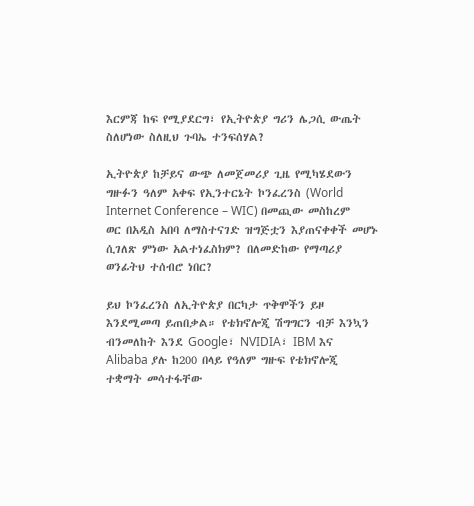እርምጃ ከፍ የሚያደርግ፣ የኢትዮጵያ ግሪን ሌጋሲ ውጤት ስለሆነው ስለዚህ ጉባኤ ተንፍሰሃል?

ኢትዮጵያ ከቻይና ውጭ ለመጀመሪያ ጊዜ የሚካሄደውን ግዙፉን ዓለም አቀፍ የኢንተርኔት ኮንፈረንስ (World Internet Conference – WIC) በመጪው መስከረም ወር በአዲስ አበባ ለማስተናገድ ዝግጅቷን እያጠናቀቀች መሆኑ ሲገለጽ ምነው አልተነፈስክም? በለመድከው የማጣሪያ ወንፊትህ ተሰብሮ ነበር?

ይህ ኮንፈረንስ ለኢትዮጵያ በርካታ ጥቅሞችን ይዞ እንደሚመጣ ይጠበቃል። የቴክኖሎጂ ሽግግርን ብቻ እንኳን ብንመለከት እንደ Google፣ NVIDIA፣ IBM እና Alibaba ያሉ ከ200 በላይ የዓለም ግዙፍ የቴክኖሎጂ ተቋማት መሳተፋቸው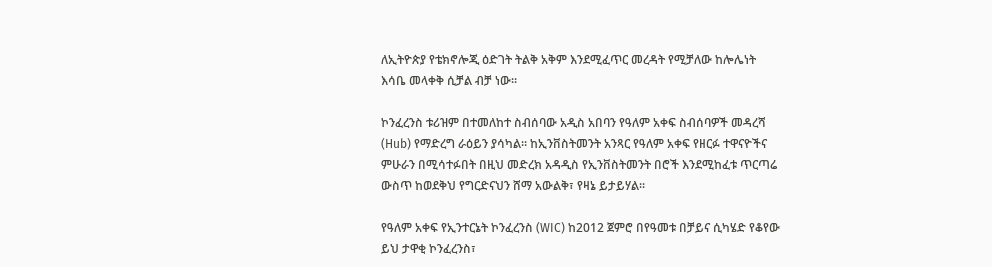ለኢትዮጵያ የቴክኖሎጂ ዕድገት ትልቅ አቅም እንደሚፈጥር መረዳት የሚቻለው ከሎሌነት እሳቤ መላቀቅ ሲቻል ብቻ ነው።

ኮንፈረንስ ቱሪዝም በተመለከተ ስብሰባው አዲስ አበባን የዓለም አቀፍ ስብሰባዎች መዳረሻ (Hub) የማድረግ ራዕይን ያሳካል። ከኢንቨስትመንት አንጻር የዓለም አቀፍ የዘርፉ ተዋናዮችና ምሁራን በሚሳተፉበት በዚህ መድረክ አዳዲስ የኢንቨስትመንት በሮች እንደሚከፈቱ ጥርጣሬ ውስጥ ከወደቅህ የግርድናህን ሸማ አውልቅ፣ የዛኔ ይታይሃል።

የዓለም አቀፍ የኢንተርኔት ኮንፈረንስ (WIC) ከ2012 ጀምሮ በየዓመቱ በቻይና ሲካሄድ የቆየው ይህ ታዋቂ ኮንፈረንስ፣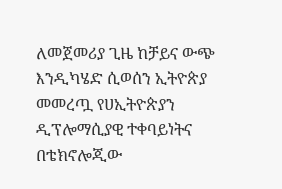ለመጀመሪያ ጊዜ ከቻይና ውጭ እንዲካሄድ ሲወሰን ኢትዮጵያ መመረጧ የሀኢትዮጵያን ዲፕሎማሲያዊ ተቀባይነትና በቴክኖሎጂው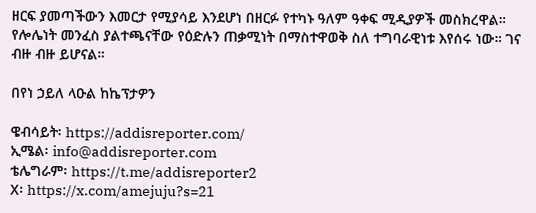ዘርፍ ያመጣችውን እመርታ የሚያሳይ እንደሆነ በዘርፉ የተካኑ ዓለም ዓቀፍ ሚዲያዎች መስክረዋል። የሎሌነት መንፈስ ያልተጫናቸው የዕድሉን ጠቃሚነት በማስተዋወቅ ስለ ተግባራዊነቱ እየሰሩ ነው። ገና ብዙ ብዙ ይሆናል።

በየነ ኃይለ ላዑል ከኬፕታዎን

ዌብሳይት፡ https://addisreporter.com/
ኢሜል፡ info@addisreporter.com
ቴሌግራም፡ https://t.me/addisreporter2
X፡ https://x.com/amejuju?s=21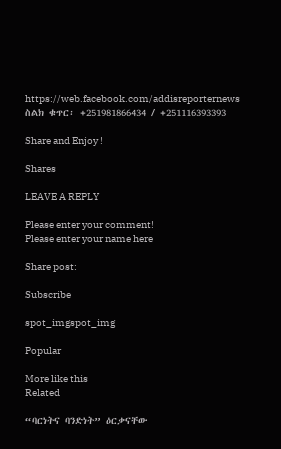https://web.facebook.com/addisreporternews
ስልክ ቁጥር፡ +251981866434 / +251116393393

Share and Enjoy !

Shares

LEAVE A REPLY

Please enter your comment!
Please enter your name here

Share post:

Subscribe

spot_imgspot_img

Popular

More like this
Related

“ባርነትና ባንድነት” ዕርቃናቸው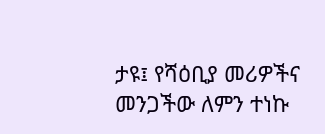ታዩ፤ የሻዕቢያ መሪዎችና መንጋችው ለምን ተነኩ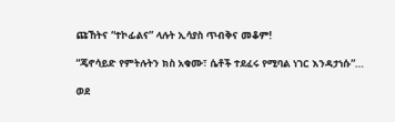ጩኸትና “ተኮፊልና” ላሉት ኢሳያስ ጥብቅና መቆም!

“ጄኖሳይድ የምትሉትን ክስ አቁሙ፣ ሴቶች ተደፈሩ የሚባል ነገር እንዳታነሱ”...

ወደ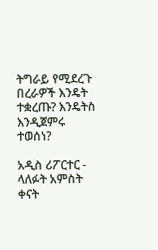ትግራይ የሚደረጉ በረራዎች እንዴት ተቋረጡ? እንዴትስ እንዲጀምሩ ተወሰነ?

አዲስ ሪፖርተር - ላለፉት አምስት ቀናት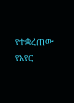የተቋረጠው የአየር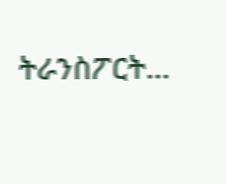ትራንስፖርት...